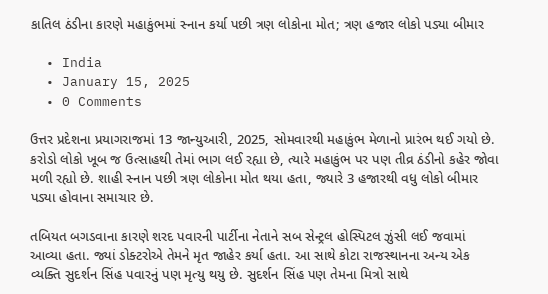કાતિલ ઠંડીના કારણે મહાકુંભમાં સ્નાન કર્યા પછી ત્રણ લોકોના મોત; ત્રણ હજાર લોકો પડ્યા બીમાર

  • India
  • January 15, 2025
  • 0 Comments

ઉત્તર પ્રદેશના પ્રયાગરાજમાં 13 જાન્યુઆરી, 2025, સોમવારથી મહાકુંભ મેળાનો પ્રારંભ થઈ ગયો છે. કરોડો લોકો ખૂબ જ ઉત્સાહથી તેમાં ભાગ લઈ રહ્યા છે, ત્યારે મહાકુંભ પર પણ તીવ્ર ઠંડીનો કહેર જોવા મળી રહ્યો છે. શાહી સ્નાન પછી ત્રણ લોકોના મોત થયા હતા, જ્યારે 3 હજારથી વધુ લોકો બીમાર પડ્યા હોવાના સમાચાર છે.

તબિયત બગડવાના કારણે શરદ પવારની પાર્ટીના નેતાને સબ સેન્ટ્રલ હોસ્પિટલ ઝુંસી લઈ જવામાં આવ્યા હતા. જ્યાં ડોક્ટરોએ તેમને મૃત જાહેર કર્યા હતા. આ સાથે કોટા રાજસ્થાનના અન્ય એક વ્યક્તિ સુદર્શન સિંહ પવારનું પણ મૃત્યુ થયુ છે. સુદર્શન સિંહ પણ તેમના મિત્રો સાથે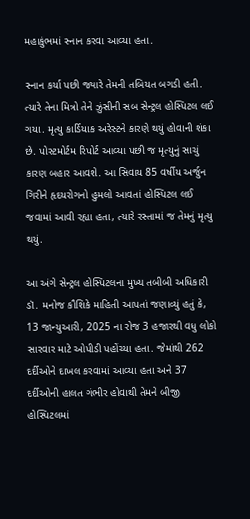મહાકુંભમાં સ્નાન કરવા આવ્યા હતા.

સ્નાન કર્યા પછી જ્યારે તેમની તબિયત બગડી હતી. ત્યારે તેના મિત્રો તેને ઝુંસીની સબ સેન્ટ્રલ હોસ્પિટલ લઈ ગયા. મૃત્યુ કાર્ડિયાક અરેસ્ટને કારણે થયું હોવાની શંકા છે. પોસ્ટમોર્ટમ રિપોર્ટ આવ્યા પછી જ મૃત્યુનું સાચું કારણ બહાર આવશે. આ સિવાય 85 વર્ષીય અર્જુન ગિરીને હૃદયરોગનો હુમલો આવતાં હોસ્પિટલ લઈ જવામાં આવી રહ્યા હતા, ત્યારે રસ્તામાં જ તેમનું મૃત્યુ થયું.

આ અંગે સેન્ટ્રલ હોસ્પિટલના મુખ્ય તબીબી અધિકારી ડૉ. મનોજ કૌશિકે માહિતી આપતાં જણાવ્યું હતું કે, 13 જાન્યુઆરી, 2025 ના રોજ 3 હજારથી વધુ લોકો સારવાર માટે ઓપીડી પહોંચ્યા હતા. જેમાંથી 262 દર્દીઓને દાખલ કરવામાં આવ્યા હતા અને 37 દર્દીઓની હાલત ગંભીર હોવાથી તેમને બીજી હોસ્પિટલમાં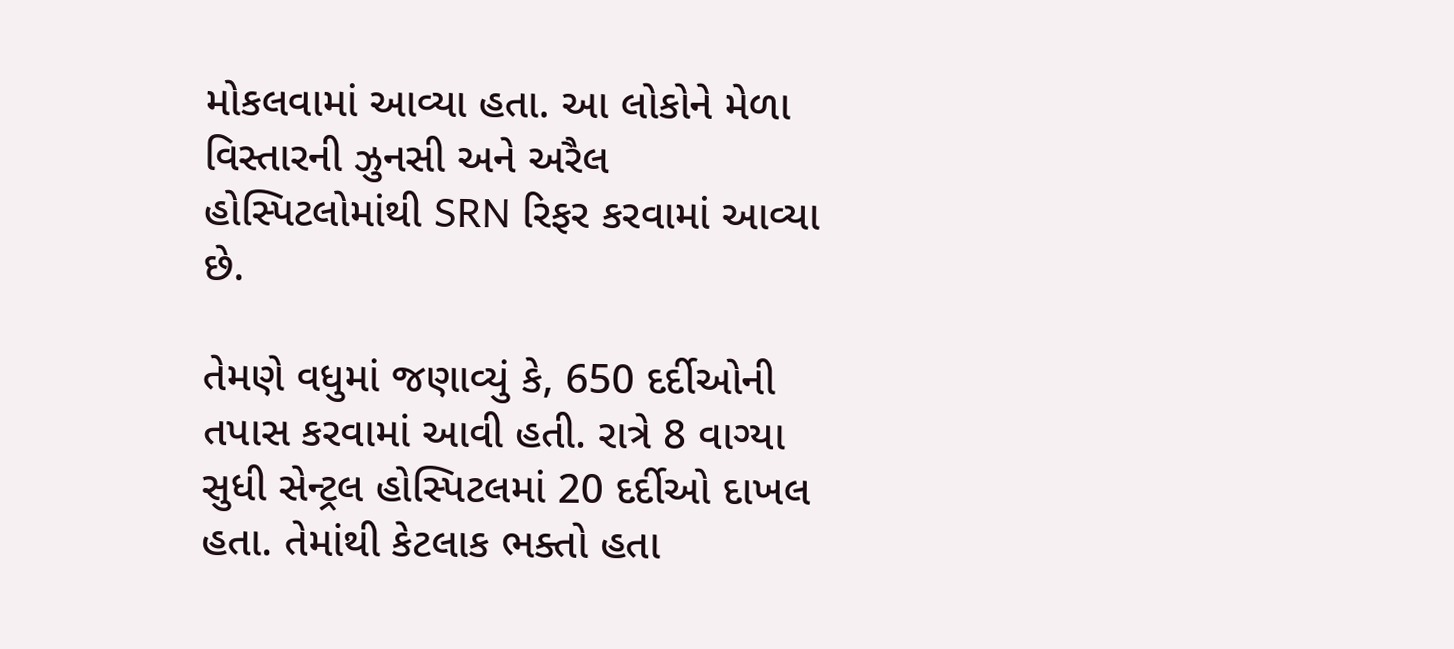મોકલવામાં આવ્યા હતા. આ લોકોને મેળા વિસ્તારની ઝુનસી અને અરૈલ હોસ્પિટલોમાંથી SRN રિફર કરવામાં આવ્યા છે.

તેમણે વધુમાં જણાવ્યું કે, 650 દર્દીઓની તપાસ કરવામાં આવી હતી. રાત્રે 8 વાગ્યા સુધી સેન્ટ્રલ હોસ્પિટલમાં 20 દર્દીઓ દાખલ હતા. તેમાંથી કેટલાક ભક્તો હતા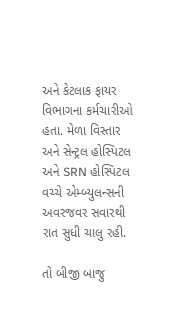અને કેટલાક ફાયર વિભાગના કર્મચારીઓ હતા. મેળા વિસ્તાર અને સેન્ટ્રલ હોસ્પિટલ અને SRN હોસ્પિટલ વચ્ચે એમ્બ્યુલન્સની અવરજવર સવારથી રાત સુધી ચાલુ રહી.

તો બીજી બાજુ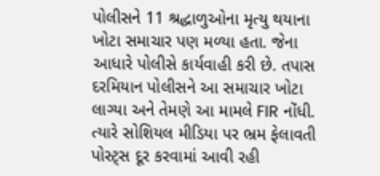પોલીસને 11 શ્રદ્ધાળુઓના મૃત્યુ થયાના ખોટા સમાચાર પણ મળ્યા હતા. જેના આધારે પોલીસે કાર્યવાહી કરી છે. તપાસ દરમિયાન પોલીસને આ સમાચાર ખોટા લાગ્યા અને તેમણે આ મામલે FIR નોંધી. ત્યારે સોશિયલ મીડિયા પર ભ્રમ ફેલાવતી પોસ્ટ્સ દૂર કરવામાં આવી રહી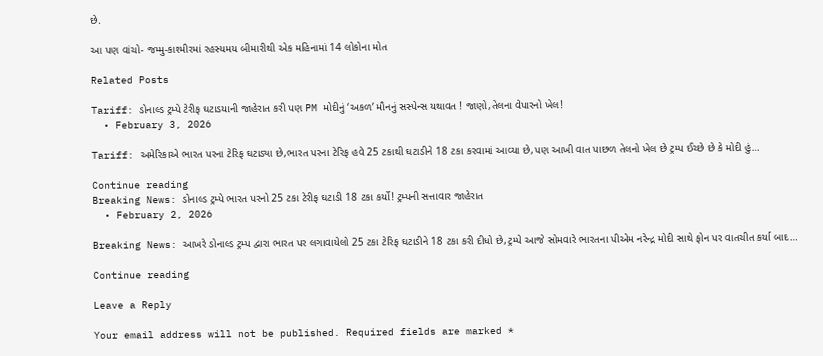છે.

આ પણ વાંચો- જમ્મુ-કાશ્મીરમાં રહસ્યમય બીમારીથી એક મહિનામાં 14 લોકોના મોત

Related Posts

Tariff: ડોનાલ્ડ ટ્રમ્પે ટેરીફ ઘટાડયાની જાહેરાત કરી પણ PM મોદીનું ‘અકળ’ મૌનનું સસ્પેન્સ યથાવત ! જાણો,તેલના વેપારનો ખેલ!
  • February 3, 2026

Tariff: અમેરિકાએ ભારત પરના ટેરિફ ઘટાડ્યા છે,ભારત પરના ટેરિફ હવે 25 ટકાથી ઘટાડીને 18 ટકા કરવામાં આવ્યા છે,પણ આખી વાત પાછળ તેલનો ખેલ છે ટ્રમ્પ ઈચ્છે છે કે મોદી હું…

Continue reading
Breaking News: ડોનાલ્ડ ટ્રમ્પે ભારત પરનો 25 ટકા ટેરીફ ઘટાડી 18 ટકા કર્યો! ટ્રમ્પની સત્તાવાર જાહેરાત
  • February 2, 2026

Breaking News: આખરે ડોનાલ્ડ ટ્રમ્પ દ્વારા ભારત પર લગાવાયેલો 25 ટકા ટેરિફ ઘટાડીને 18 ટકા કરી દીધો છે,ટ્રમ્પે આજે સોમવારે ભારતના પીએમ નરેન્દ્ર મોદી સાથે ફોન પર વાતચીત કર્યા બાદ…

Continue reading

Leave a Reply

Your email address will not be published. Required fields are marked *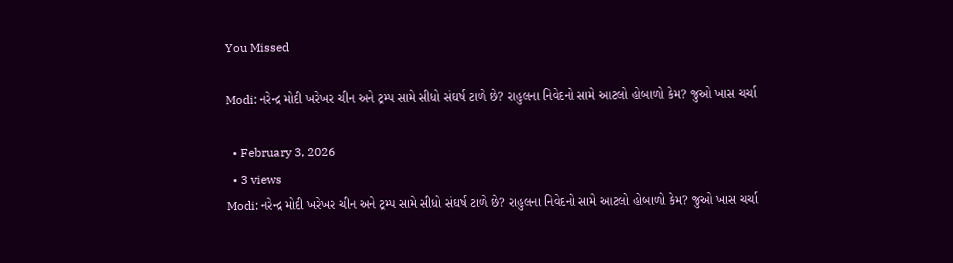You Missed

Modi: નરેન્દ્ર મોદી ખરેખર ચીન અને ટ્રમ્પ સામે સીધો સંઘર્ષ ટાળે છે? રાહુલના નિવેદનો સામે આટલો હોબાળો કેમ? જુઓ ખાસ ચર્ચા

  • February 3, 2026
  • 3 views
Modi: નરેન્દ્ર મોદી ખરેખર ચીન અને ટ્રમ્પ સામે સીધો સંઘર્ષ ટાળે છે? રાહુલના નિવેદનો સામે આટલો હોબાળો કેમ? જુઓ ખાસ ચર્ચા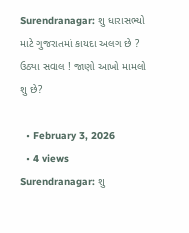Surendranagar: શુ ધારાસભ્યો માટે ગુજરાતમાં કાયદા અલગ છે ? ઉઠ્યા સવાલ ! જાણો આખો મામલો શુ છે?

  • February 3, 2026
  • 4 views
Surendranagar: શુ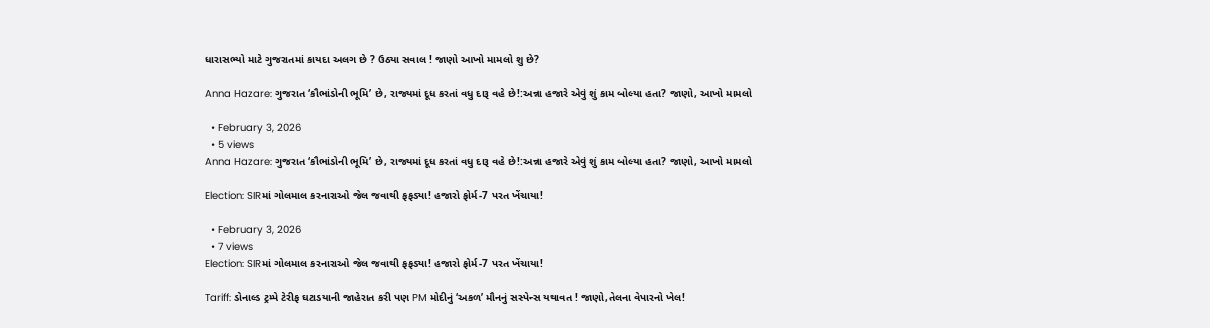ધારાસભ્યો માટે ગુજરાતમાં કાયદા અલગ છે ? ઉઠ્યા સવાલ ! જાણો આખો મામલો શુ છે?

Anna Hazare: ગુજરાત ‘કૌભાંડોની ભૂમિ’ છે, રાજ્યમાં દૂધ કરતાં વધુ દારૂ વહે છે!:અન્ના હજારે એવું શું કામ બોલ્યા હતા? જાણો, આખો મામલો

  • February 3, 2026
  • 5 views
Anna Hazare: ગુજરાત ‘કૌભાંડોની ભૂમિ’ છે, રાજ્યમાં દૂધ કરતાં વધુ દારૂ વહે છે!:અન્ના હજારે એવું શું કામ બોલ્યા હતા? જાણો, આખો મામલો

Election: SIRમાં ગોલમાલ કરનારાઓ જેલ જવાથી ફફડ્યા! હજારો ફોર્મ-7 પરત ખેંચાયા!

  • February 3, 2026
  • 7 views
Election: SIRમાં ગોલમાલ કરનારાઓ જેલ જવાથી ફફડ્યા! હજારો ફોર્મ-7 પરત ખેંચાયા!

Tariff: ડોનાલ્ડ ટ્રમ્પે ટેરીફ ઘટાડયાની જાહેરાત કરી પણ PM મોદીનું ‘અકળ’ મૌનનું સસ્પેન્સ યથાવત ! જાણો,તેલના વેપારનો ખેલ!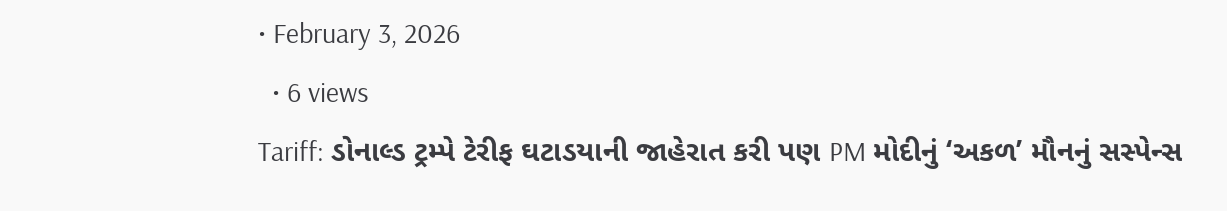• February 3, 2026
  • 6 views
Tariff: ડોનાલ્ડ ટ્રમ્પે ટેરીફ ઘટાડયાની જાહેરાત કરી પણ PM મોદીનું ‘અકળ’ મૌનનું સસ્પેન્સ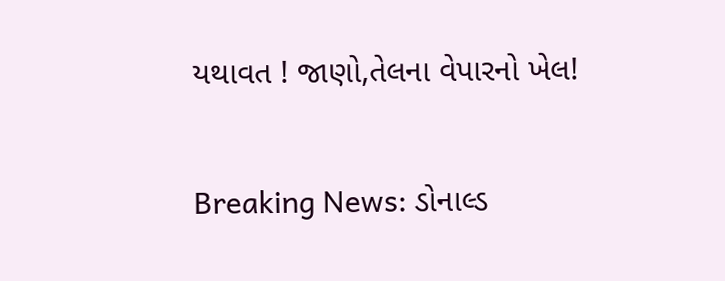યથાવત ! જાણો,તેલના વેપારનો ખેલ!

Breaking News: ડોનાલ્ડ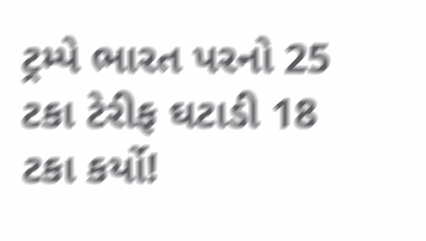ટ્રમ્પે ભારત પરનો 25 ટકા ટેરીફ ઘટાડી 18 ટકા કર્યો!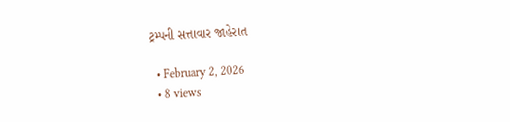ટ્રમ્પની સત્તાવાર જાહેરાત

  • February 2, 2026
  • 8 views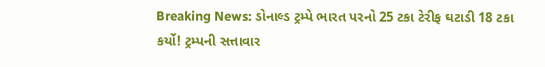Breaking News: ડોનાલ્ડ ટ્રમ્પે ભારત પરનો 25 ટકા ટેરીફ ઘટાડી 18 ટકા કર્યો! ટ્રમ્પની સત્તાવાર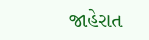જાહેરાત